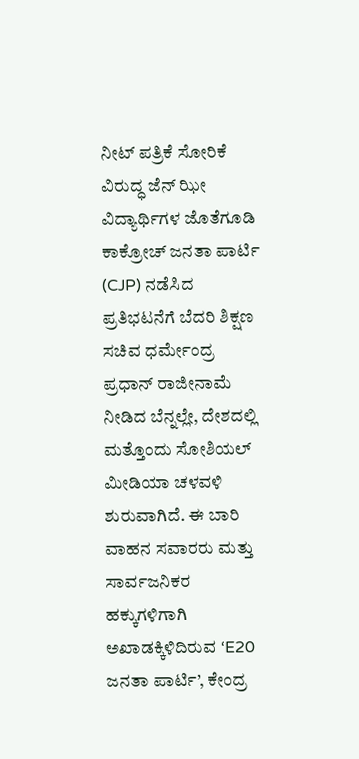ನೀಟ್ ಪತ್ರಿಕೆ ಸೋರಿಕೆ ವಿರುದ್ಧ ಜೆನ್ ಝೀ ವಿದ್ಯಾರ್ಥಿಗಳ ಜೊತೆಗೂಡಿ ಕಾಕ್ರೋಚ್ ಜನತಾ ಪಾರ್ಟಿ (CJP) ನಡೆಸಿದ ಪ್ರತಿಭಟನೆಗೆ ಬೆದರಿ ಶಿಕ್ಷಣ ಸಚಿವ ಧರ್ಮೇಂದ್ರ ಪ್ರಧಾನ್ ರಾಜೀನಾಮೆ ನೀಡಿದ ಬೆನ್ನಲ್ಲೇ, ದೇಶದಲ್ಲಿ ಮತ್ತೊಂದು ಸೋಶಿಯಲ್ ಮೀಡಿಯಾ ಚಳವಳಿ ಶುರುವಾಗಿದೆ. ಈ ಬಾರಿ ವಾಹನ ಸವಾರರು ಮತ್ತು ಸಾರ್ವಜನಿಕರ ಹಕ್ಕುಗಳಿಗಾಗಿ ಅಖಾಡಕ್ಕಿಳಿದಿರುವ ‘E20 ಜನತಾ ಪಾರ್ಟಿ’, ಕೇಂದ್ರ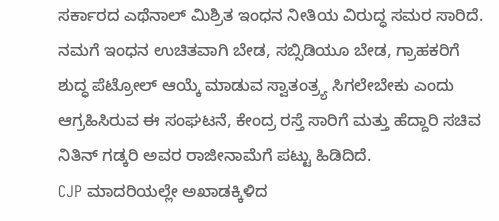ಸರ್ಕಾರದ ಎಥೆನಾಲ್ ಮಿಶ್ರಿತ ಇಂಧನ ನೀತಿಯ ವಿರುದ್ಧ ಸಮರ ಸಾರಿದೆ. ನಮಗೆ ಇಂಧನ ಉಚಿತವಾಗಿ ಬೇಡ, ಸಬ್ಸಿಡಿಯೂ ಬೇಡ, ಗ್ರಾಹಕರಿಗೆ ಶುದ್ಧ ಪೆಟ್ರೋಲ್ ಆಯ್ಕೆ ಮಾಡುವ ಸ್ವಾತಂತ್ರ್ಯ ಸಿಗಲೇಬೇಕು ಎಂದು ಆಗ್ರಹಿಸಿರುವ ಈ ಸಂಘಟನೆ, ಕೇಂದ್ರ ರಸ್ತೆ ಸಾರಿಗೆ ಮತ್ತು ಹೆದ್ದಾರಿ ಸಚಿವ ನಿತಿನ್ ಗಡ್ಕರಿ ಅವರ ರಾಜೀನಾಮೆಗೆ ಪಟ್ಟು ಹಿಡಿದಿದೆ.
CJP ಮಾದರಿಯಲ್ಲೇ ಅಖಾಡಕ್ಕಿಳಿದ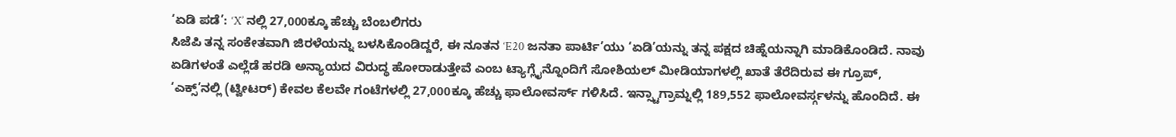‘ಏಡಿ ಪಡೆ’: ‘X’ ನಲ್ಲಿ 27,000ಕ್ಕೂ ಹೆಚ್ಚು ಬೆಂಬಲಿಗರು
ಸಿಜೆಪಿ ತನ್ನ ಸಂಕೇತವಾಗಿ ಜಿರಳೆಯನ್ನು ಬಳಸಿಕೊಂಡಿದ್ದರೆ, ಈ ನೂತನ ‘E20 ಜನತಾ ಪಾರ್ಟಿ’ಯು ‘ಏಡಿ’ಯನ್ನು ತನ್ನ ಪಕ್ಷದ ಚಿಹ್ನೆಯನ್ನಾಗಿ ಮಾಡಿಕೊಂಡಿದೆ. ನಾವು ಏಡಿಗಳಂತೆ ಎಲ್ಲೆಡೆ ಹರಡಿ ಅನ್ಯಾಯದ ವಿರುದ್ಧ ಹೋರಾಡುತ್ತೇವೆ ಎಂಬ ಟ್ಯಾಗ್ಲೈನ್ನೊಂದಿಗೆ ಸೋಶಿಯಲ್ ಮೀಡಿಯಾಗಳಲ್ಲಿ ಖಾತೆ ತೆರೆದಿರುವ ಈ ಗ್ರೂಪ್, ‘ಎಕ್ಸ್’ನಲ್ಲಿ (ಟ್ವೀಟರ್) ಕೇವಲ ಕೆಲವೇ ಗಂಟೆಗಳಲ್ಲಿ 27,000ಕ್ಕೂ ಹೆಚ್ಚು ಫಾಲೋವರ್ಸ್ ಗಳಿಸಿದೆ. ಇನ್ಸ್ಟಾಗ್ರಾಮ್ನಲ್ಲಿ 189,552 ಫಾಲೋವರ್ಸ್ಗಳನ್ನು ಹೊಂದಿದೆ. ಈ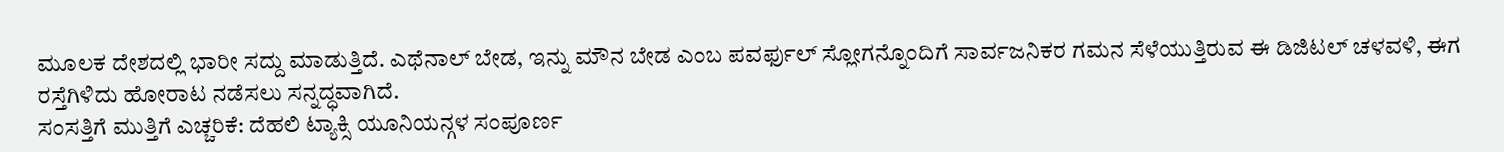ಮೂಲಕ ದೇಶದಲ್ಲಿ ಭಾರೀ ಸದ್ದು ಮಾಡುತ್ತಿದೆ. ಎಥೆನಾಲ್ ಬೇಡ, ಇನ್ನು ಮೌನ ಬೇಡ ಎಂಬ ಪವರ್ಫುಲ್ ಸ್ಲೋಗನ್ನೊಂದಿಗೆ ಸಾರ್ವಜನಿಕರ ಗಮನ ಸೆಳೆಯುತ್ತಿರುವ ಈ ಡಿಜಿಟಲ್ ಚಳವಳಿ, ಈಗ ರಸ್ತೆಗಿಳಿದು ಹೋರಾಟ ನಡೆಸಲು ಸನ್ನದ್ಧವಾಗಿದೆ.
ಸಂಸತ್ತಿಗೆ ಮುತ್ತಿಗೆ ಎಚ್ಚರಿಕೆ: ದೆಹಲಿ ಟ್ಯಾಕ್ಸಿ ಯೂನಿಯನ್ಗಳ ಸಂಪೂರ್ಣ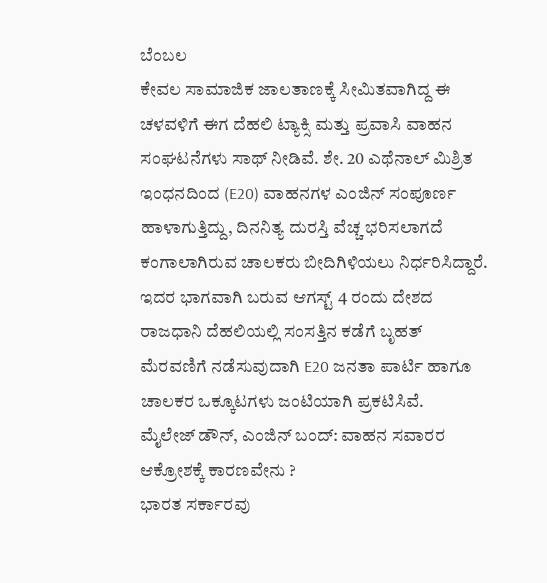ಬೆಂಬಲ
ಕೇವಲ ಸಾಮಾಜಿಕ ಜಾಲತಾಣಕ್ಕೆ ಸೀಮಿತವಾಗಿದ್ದ ಈ ಚಳವಳಿಗೆ ಈಗ ದೆಹಲಿ ಟ್ಯಾಕ್ಸಿ ಮತ್ತು ಪ್ರವಾಸಿ ವಾಹನ ಸಂಘಟನೆಗಳು ಸಾಥ್ ನೀಡಿವೆ. ಶೇ. 20 ಎಥೆನಾಲ್ ಮಿಶ್ರಿತ ಇಂಧನದಿಂದ (E20) ವಾಹನಗಳ ಎಂಜಿನ್ ಸಂಪೂರ್ಣ ಹಾಳಾಗುತ್ತಿದ್ದು, ದಿನನಿತ್ಯ ದುರಸ್ತಿ ವೆಚ್ಚ ಭರಿಸಲಾಗದೆ ಕಂಗಾಲಾಗಿರುವ ಚಾಲಕರು ಬೀದಿಗಿಳಿಯಲು ನಿರ್ಧರಿಸಿದ್ದಾರೆ. ಇದರ ಭಾಗವಾಗಿ ಬರುವ ಆಗಸ್ಟ್ 4 ರಂದು ದೇಶದ ರಾಜಧಾನಿ ದೆಹಲಿಯಲ್ಲಿ ಸಂಸತ್ತಿನ ಕಡೆಗೆ ಬೃಹತ್ ಮೆರವಣಿಗೆ ನಡೆಸುವುದಾಗಿ E20 ಜನತಾ ಪಾರ್ಟಿ ಹಾಗೂ ಚಾಲಕರ ಒಕ್ಕೂಟಗಳು ಜಂಟಿಯಾಗಿ ಪ್ರಕಟಿಸಿವೆ.
ಮೈಲೇಜ್ ಡೌನ್, ಎಂಜಿನ್ ಬಂದ್: ವಾಹನ ಸವಾರರ ಆಕ್ರೋಶಕ್ಕೆ ಕಾರಣವೇನು ?
ಭಾರತ ಸರ್ಕಾರವು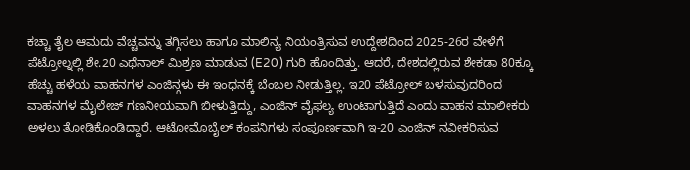ಕಚ್ಚಾ ತೈಲ ಆಮದು ವೆಚ್ಚವನ್ನು ತಗ್ಗಿಸಲು ಹಾಗೂ ಮಾಲಿನ್ಯ ನಿಯಂತ್ರಿಸುವ ಉದ್ದೇಶದಿಂದ 2025-26ರ ವೇಳೆಗೆ ಪೆಟ್ರೋಲ್ನಲ್ಲಿ ಶೇ.20 ಎಥೆನಾಲ್ ಮಿಶ್ರಣ ಮಾಡುವ (E20) ಗುರಿ ಹೊಂದಿತ್ತು. ಆದರೆ, ದೇಶದಲ್ಲಿರುವ ಶೇಕಡಾ 80ಕ್ಕೂ ಹೆಚ್ಚು ಹಳೆಯ ವಾಹನಗಳ ಎಂಜಿನ್ಗಳು ಈ ಇಂಧನಕ್ಕೆ ಬೆಂಬಲ ನೀಡುತ್ತಿಲ್ಲ. ಇ20 ಪೆಟ್ರೋಲ್ ಬಳಸುವುದರಿಂದ ವಾಹನಗಳ ಮೈಲೇಜ್ ಗಣನೀಯವಾಗಿ ಬೀಳುತ್ತಿದ್ದು, ಎಂಜಿನ್ ವೈಫಲ್ಯ ಉಂಟಾಗುತ್ತಿದೆ ಎಂದು ವಾಹನ ಮಾಲೀಕರು ಅಳಲು ತೋಡಿಕೊಂಡಿದ್ದಾರೆ. ಆಟೋಮೊಬೈಲ್ ಕಂಪನಿಗಳು ಸಂಪೂರ್ಣವಾಗಿ ಇ-20 ಎಂಜಿನ್ ನವೀಕರಿಸುವ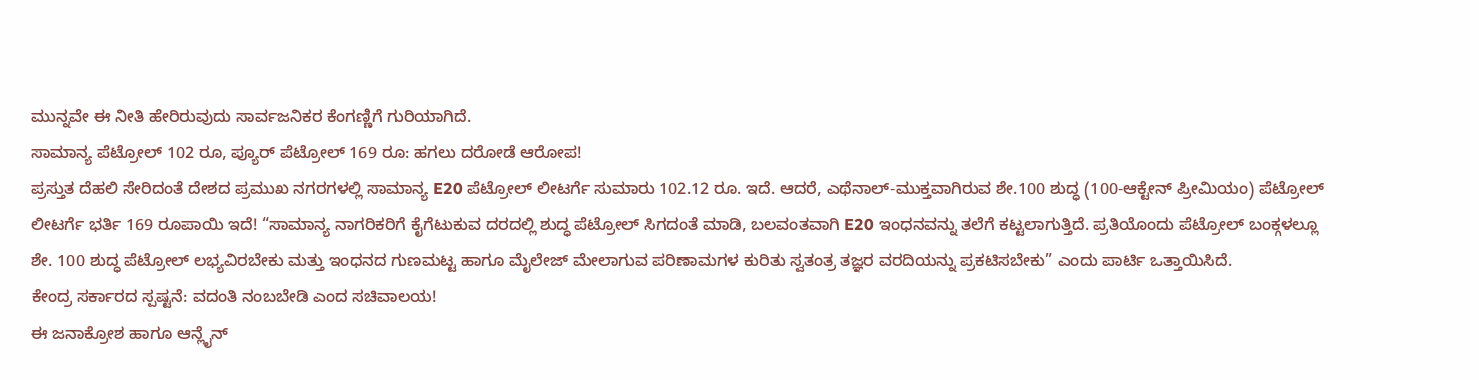ಮುನ್ನವೇ ಈ ನೀತಿ ಹೇರಿರುವುದು ಸಾರ್ವಜನಿಕರ ಕೆಂಗಣ್ಣಿಗೆ ಗುರಿಯಾಗಿದೆ.
ಸಾಮಾನ್ಯ ಪೆಟ್ರೋಲ್ 102 ರೂ, ಪ್ಯೂರ್ ಪೆಟ್ರೋಲ್ 169 ರೂ: ಹಗಲು ದರೋಡೆ ಆರೋಪ!
ಪ್ರಸ್ತುತ ದೆಹಲಿ ಸೇರಿದಂತೆ ದೇಶದ ಪ್ರಮುಖ ನಗರಗಳಲ್ಲಿ ಸಾಮಾನ್ಯ E20 ಪೆಟ್ರೋಲ್ ಲೀಟರ್ಗೆ ಸುಮಾರು 102.12 ರೂ. ಇದೆ. ಆದರೆ, ಎಥೆನಾಲ್-ಮುಕ್ತವಾಗಿರುವ ಶೇ.100 ಶುದ್ಧ (100-ಆಕ್ಟೇನ್ ಪ್ರೀಮಿಯಂ) ಪೆಟ್ರೋಲ್ ಲೀಟರ್ಗೆ ಭರ್ತಿ 169 ರೂಪಾಯಿ ಇದೆ! “ಸಾಮಾನ್ಯ ನಾಗರಿಕರಿಗೆ ಕೈಗೆಟುಕುವ ದರದಲ್ಲಿ ಶುದ್ಧ ಪೆಟ್ರೋಲ್ ಸಿಗದಂತೆ ಮಾಡಿ, ಬಲವಂತವಾಗಿ E20 ಇಂಧನವನ್ನು ತಲೆಗೆ ಕಟ್ಟಲಾಗುತ್ತಿದೆ. ಪ್ರತಿಯೊಂದು ಪೆಟ್ರೋಲ್ ಬಂಕ್ಗಳಲ್ಲೂ ಶೇ. 100 ಶುದ್ಧ ಪೆಟ್ರೋಲ್ ಲಭ್ಯವಿರಬೇಕು ಮತ್ತು ಇಂಧನದ ಗುಣಮಟ್ಟ ಹಾಗೂ ಮೈಲೇಜ್ ಮೇಲಾಗುವ ಪರಿಣಾಮಗಳ ಕುರಿತು ಸ್ವತಂತ್ರ ತಜ್ಞರ ವರದಿಯನ್ನು ಪ್ರಕಟಿಸಬೇಕು” ಎಂದು ಪಾರ್ಟಿ ಒತ್ತಾಯಿಸಿದೆ.
ಕೇಂದ್ರ ಸರ್ಕಾರದ ಸ್ಪಷ್ಟನೆ: ವದಂತಿ ನಂಬಬೇಡಿ ಎಂದ ಸಚಿವಾಲಯ!
ಈ ಜನಾಕ್ರೋಶ ಹಾಗೂ ಆನ್ಲೈನ್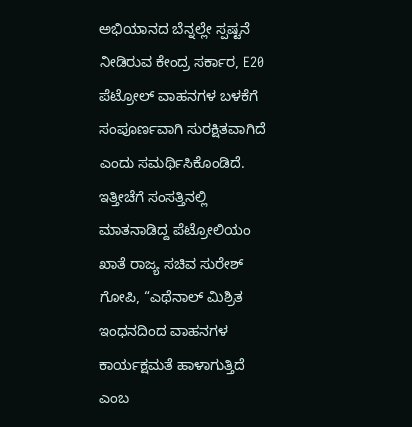ಅಭಿಯಾನದ ಬೆನ್ನಲ್ಲೇ ಸ್ಪಷ್ಟನೆ ನೀಡಿರುವ ಕೇಂದ್ರ ಸರ್ಕಾರ, E20 ಪೆಟ್ರೋಲ್ ವಾಹನಗಳ ಬಳಕೆಗೆ ಸಂಪೂರ್ಣವಾಗಿ ಸುರಕ್ಷಿತವಾಗಿದೆ ಎಂದು ಸಮರ್ಥಿಸಿಕೊಂಡಿದೆ. ಇತ್ತೀಚೆಗೆ ಸಂಸತ್ತಿನಲ್ಲಿ ಮಾತನಾಡಿದ್ದ ಪೆಟ್ರೋಲಿಯಂ ಖಾತೆ ರಾಜ್ಯ ಸಚಿವ ಸುರೇಶ್ ಗೋಪಿ, “ಎಥೆನಾಲ್ ಮಿಶ್ರಿತ ಇಂಧನದಿಂದ ವಾಹನಗಳ ಕಾರ್ಯಕ್ಷಮತೆ ಹಾಳಾಗುತ್ತಿದೆ ಎಂಬ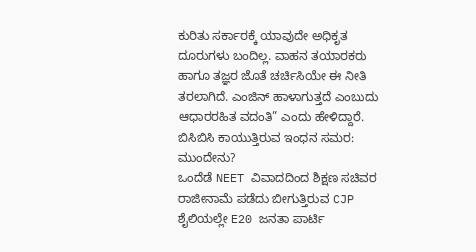ಕುರಿತು ಸರ್ಕಾರಕ್ಕೆ ಯಾವುದೇ ಅಧಿಕೃತ ದೂರುಗಳು ಬಂದಿಲ್ಲ. ವಾಹನ ತಯಾರಕರು ಹಾಗೂ ತಜ್ಞರ ಜೊತೆ ಚರ್ಚಿಸಿಯೇ ಈ ನೀತಿ ತರಲಾಗಿದೆ. ಎಂಜಿನ್ ಹಾಳಾಗುತ್ತದೆ ಎಂಬುದು ಆಧಾರರಹಿತ ವದಂತಿ” ಎಂದು ಹೇಳಿದ್ದಾರೆ.
ಬಿಸಿಬಿಸಿ ಕಾಯುತ್ತಿರುವ ಇಂಧನ ಸಮರ: ಮುಂದೇನು?
ಒಂದೆಡೆ NEET ವಿವಾದದಿಂದ ಶಿಕ್ಷಣ ಸಚಿವರ ರಾಜೀನಾಮೆ ಪಡೆದು ಬೀಗುತ್ತಿರುವ CJP ಶೈಲಿಯಲ್ಲೇ E20 ಜನತಾ ಪಾರ್ಟಿ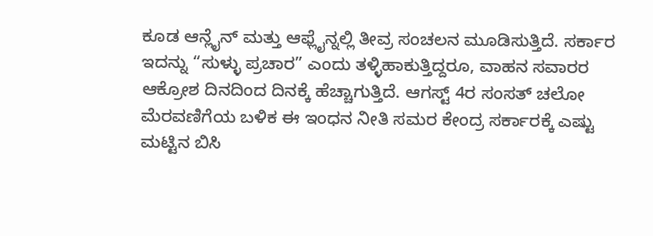ಕೂಡ ಆನ್ಲೈನ್ ಮತ್ತು ಆಫ್ಲೈನ್ನಲ್ಲಿ ತೀವ್ರ ಸಂಚಲನ ಮೂಡಿಸುತ್ತಿದೆ. ಸರ್ಕಾರ ಇದನ್ನು “ಸುಳ್ಳು ಪ್ರಚಾರ” ಎಂದು ತಳ್ಳಿಹಾಕುತ್ತಿದ್ದರೂ, ವಾಹನ ಸವಾರರ ಆಕ್ರೋಶ ದಿನದಿಂದ ದಿನಕ್ಕೆ ಹೆಚ್ಚಾಗುತ್ತಿದೆ. ಆಗಸ್ಟ್ 4ರ ಸಂಸತ್ ಚಲೋ ಮೆರವಣಿಗೆಯ ಬಳಿಕ ಈ ಇಂಧನ ನೀತಿ ಸಮರ ಕೇಂದ್ರ ಸರ್ಕಾರಕ್ಕೆ ಎಷ್ಟು ಮಟ್ಟಿನ ಬಿಸಿ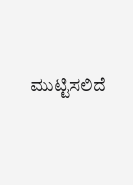ಮುಟ್ಟಿಸಲಿದೆ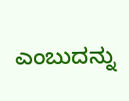ಎಂಬುದನ್ನು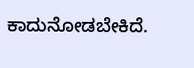ಕಾದುನೋಡಬೇಕಿದೆ.